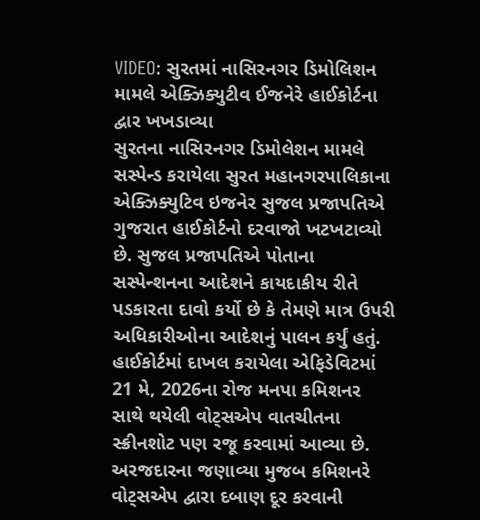VIDEO: સુરતમાં નાસિરનગર ડિમોલિશન મામલે એક્ઝિક્યુટીવ ઈજનેરે હાઈકોર્ટના દ્વાર ખખડાવ્યા
સુરતના નાસિરનગર ડિમોલેશન મામલે સસ્પેન્ડ કરાયેલા સુરત મહાનગરપાલિકાના એક્ઝિક્યુટિવ ઇજનેર સુજલ પ્રજાપતિએ ગુજરાત હાઈકોર્ટનો દરવાજો ખટખટાવ્યો છે. સુજલ પ્રજાપતિએ પોતાના સસ્પેન્શનના આદેશને કાયદાકીય રીતે પડકારતા દાવો કર્યો છે કે તેમણે માત્ર ઉપરી અધિકારીઓના આદેશનું પાલન કર્યું હતું. હાઈકોર્ટમાં દાખલ કરાયેલા એફિડેવિટમાં 21 મે, 2026ના રોજ મનપા કમિશનર સાથે થયેલી વોટ્સએપ વાતચીતના સ્ક્રીનશોટ પણ રજૂ કરવામાં આવ્યા છે. અરજદારના જણાવ્યા મુજબ કમિશનરે વોટ્સએપ દ્વારા દબાણ દૂર કરવાની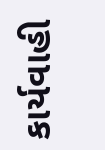કાર્યવાહી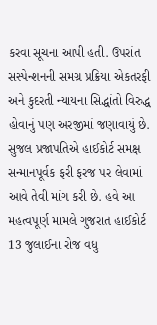કરવા સૂચના આપી હતી. ઉપરાંત સસ્પેન્શનની સમગ્ર પ્રક્રિયા એકતરફી અને કુદરતી ન્યાયના સિદ્ધાંતો વિરુદ્ધ હોવાનું પણ અરજીમાં જણાવાયું છે. સુજલ પ્રજાપતિએ હાઈકોર્ટ સમક્ષ સન્માનપૂર્વક ફરી ફરજ પર લેવામાં આવે તેવી માંગ કરી છે. હવે આ મહત્વપૂર્ણ મામલે ગુજરાત હાઈકોર્ટ 13 જુલાઈના રોજ વધુ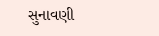સુનાવણી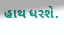હાથ ધરશે.